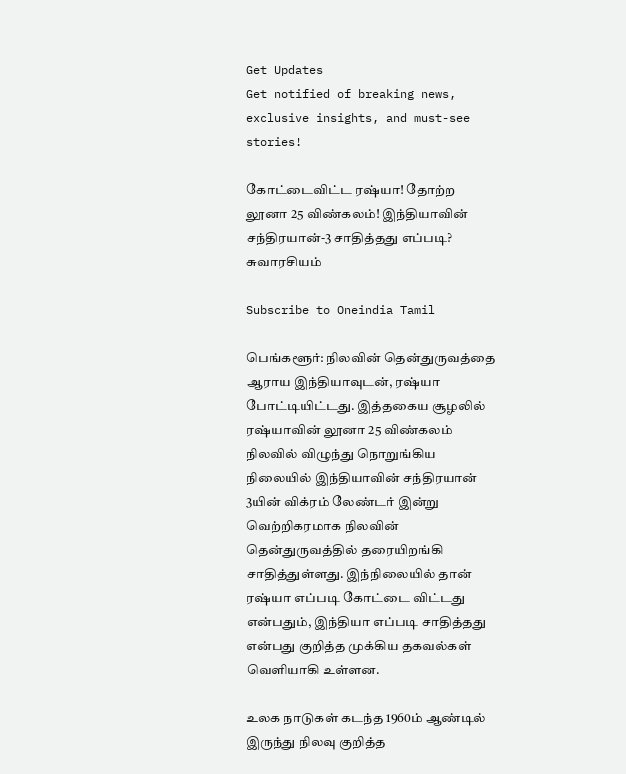Get Updates
Get notified of breaking news, exclusive insights, and must-see stories!

கோட்டைவிட்ட ரஷ்யா! தோற்ற லூனா 25 விண்கலம்! இந்தியாவின் சந்திரயான்-3 சாதித்தது எப்படி? சுவாரசியம்

Subscribe to Oneindia Tamil

பெங்களூர்: நிலவின் தென்துருவத்தை ஆராய இந்தியாவுடன், ரஷ்யா போட்டியிட்டது. இத்தகைய சூழலில் ரஷ்யாவின் லூனா 25 விண்கலம் நிலவில் விழுந்து நொறுங்கிய நிலையில் இந்தியாவின் சந்திரயான் 3யின் விக்ரம் லேண்டர் இன்று வெற்றிகரமாக நிலவின் தென்துருவத்தில் தரையிறங்கி சாதித்துள்ளது. இந்நிலையில் தான் ரஷ்யா எப்படி கோட்டை விட்டது என்பதும், இந்தியா எப்படி சாதித்தது என்பது குறித்த முக்கிய தகவல்கள் வெளியாகி உள்ளன.

உலக நாடுகள் கடந்த 1960ம் ஆண்டில் இருந்து நிலவு குறித்த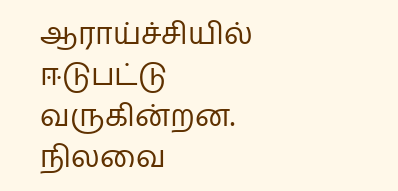ஆராய்ச்சியில் ஈடுபட்டு வருகின்றன. நிலவை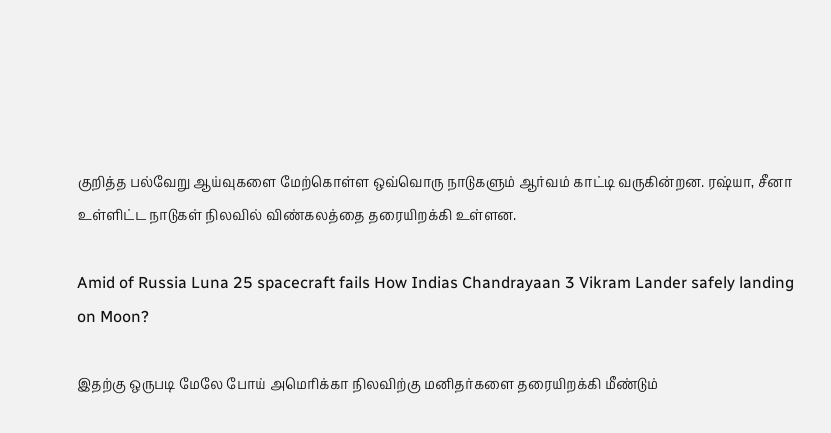குறித்த பல்வேறு ஆய்வுகளை மேற்கொள்ள ஒவ்வொரு நாடுகளும் ஆர்வம் காட்டி வருகின்றன. ரஷ்யா, சீனா உள்ளிட்ட நாடுகள் நிலவில் விண்கலத்தை தரையிறக்கி உள்ளன.

Amid of Russia Luna 25 spacecraft fails How Indias Chandrayaan 3 Vikram Lander safely landing on Moon?

இதற்கு ஒருபடி மேலே போய் அமெரிக்கா நிலவிற்கு மனிதர்களை தரையிறக்கி மீண்டும்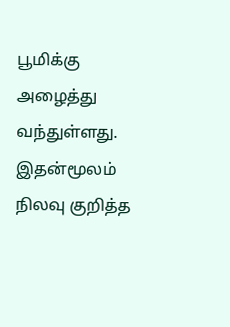பூமிக்கு அழைத்து வந்துள்ளது. இதன்மூலம் நிலவு குறித்த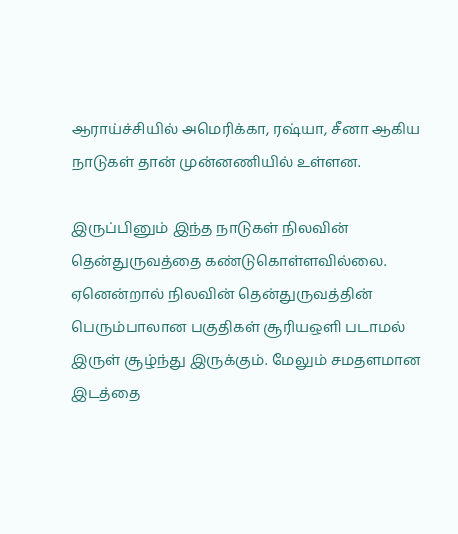ஆராய்ச்சியில் அமெரிக்கா, ரஷ்யா, சீனா ஆகிய நாடுகள் தான் முன்னணியில் உள்ளன.

இருப்பினும் இந்த நாடுகள் நிலவின் தென்துருவத்தை கண்டுகொள்ளவில்லை. ஏனென்றால் நிலவின் தென்துருவத்தின் பெரும்பாலான பகுதிகள் சூரியஒளி படாமல் இருள் சூழ்ந்து இருக்கும். மேலும் சமதளமான இடத்தை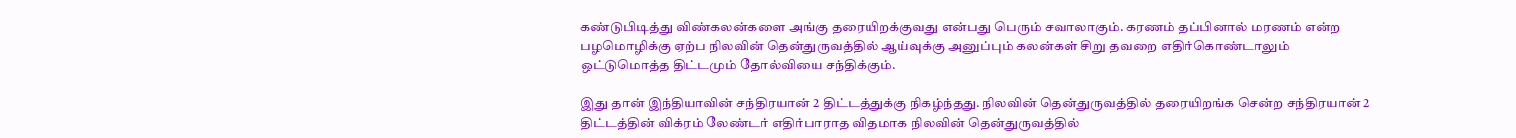கண்டுபிடித்து விண்கலன்களை அங்கு தரையிறக்குவது என்பது பெரும் சவாலாகும். கரணம் தப்பினால் மரணம் என்ற பழமொழிக்கு ஏற்ப நிலவின் தென்துருவத்தில் ஆய்வுக்கு அனுப்பும் கலன்கள் சிறு தவறை எதிர்கொண்டாலும் ஒட்டுமொத்த திட்டமும் தோல்வியை சந்திக்கும்.

இது தான் இந்தியாவின் சந்திரயான் 2 திட்டத்துக்கு நிகழ்ந்தது. நிலவின் தென்துருவத்தில் தரையிறங்க சென்ற சந்திரயான் 2 திட்டத்தின் விக்ரம் லேண்டர் எதிர்பாராத விதமாக நிலவின் தென்துருவத்தில்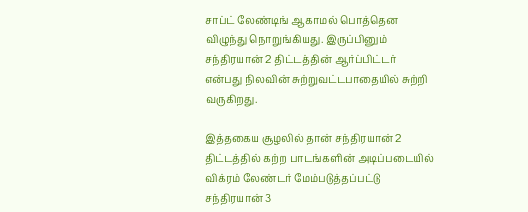சாப்ட் லேண்டிங் ஆகாமல் பொத்தென விழுந்து நொறுங்கியது. இருப்பினும் சந்திரயான் 2 திட்டத்தின் ஆர்ப்பிட்டர் என்பது நிலவின் சுற்றுவட்டபாதையில் சுற்றி வருகிறது.

இத்தகைய சூழலில் தான் சந்திரயான் 2 திட்டத்தில் கற்ற பாடங்களின் அடிப்படையில் விக்ரம் லேண்டர் மேம்படுத்தப்பட்டு சந்திரயான் 3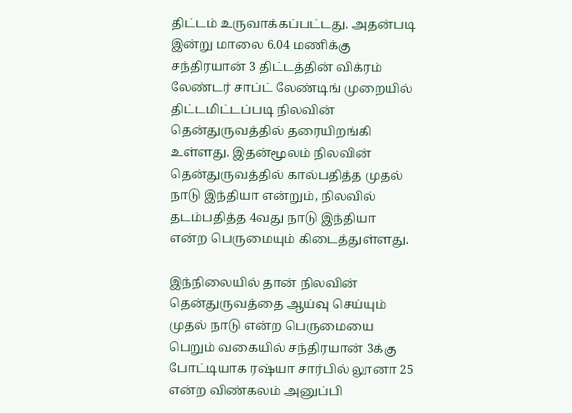திட்டம் உருவாக்கப்பட்டது. அதன்படி இன்று மாலை 6.04 மணிக்கு சந்திரயான் 3 திட்டத்தின் விக்ரம் லேண்டர் சாப்ட் லேண்டிங் முறையில் திட்டமிட்டப்படி நிலவின் தென்துருவத்தில் தரையிறங்கி உள்ளது. இதன்மூலம் நிலவின் தென்துருவத்தில் கால்பதித்த முதல் நாடு இந்தியா என்றும், நிலவில் தடம்பதித்த 4வது நாடு இந்தியா என்ற பெருமையும் கிடைத்துள்ளது.

இந்நிலையில் தான் நிலவின் தென்துருவத்தை ஆய்வு செய்யும் முதல் நாடு என்ற பெருமையை பெறும் வகையில் சந்திரயான் 3க்கு போட்டியாக ரஷ்யா சார்பில் லூனா 25 என்ற விண்கலம் அனுப்பி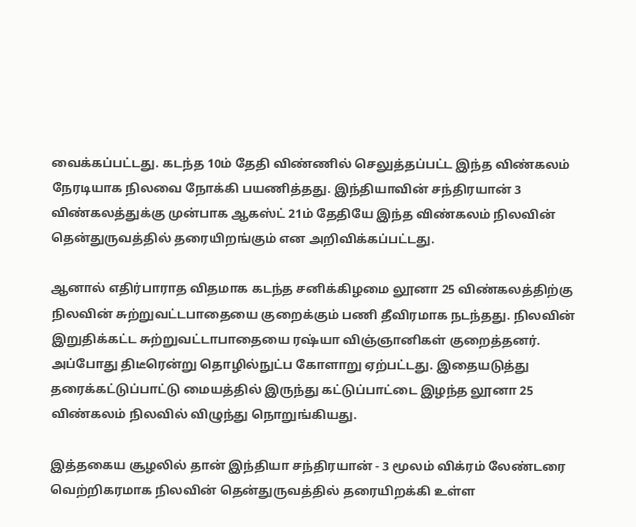வைக்கப்பட்டது. கடந்த 10ம் தேதி விண்ணில் செலுத்தப்பட்ட இந்த விண்கலம் நேரடியாக நிலவை நோக்கி பயணித்தது. இந்தியாவின் சந்திரயான் 3 விண்கலத்துக்கு முன்பாக ஆகஸ்ட் 21ம் தேதியே இந்த விண்கலம் நிலவின் தென்துருவத்தில் தரையிறங்கும் என அறிவிக்கப்பட்டது.

ஆனால் எதிர்பாராத விதமாக கடந்த சனிக்கிழமை லூனா 25 விண்கலத்திற்கு நிலவின் சுற்றுவட்டபாதையை குறைக்கும் பணி தீவிரமாக நடந்தது. நிலவின் இறுதிக்கட்ட சுற்றுவட்டாபாதையை ரஷ்யா விஞ்ஞானிகள் குறைத்தனர். அப்போது திடீரென்று தொழில்நுட்ப கோளாறு ஏற்பட்டது. இதையடுத்து தரைக்கட்டுப்பாட்டு மையத்தில் இருந்து கட்டுப்பாட்டை இழந்த லூனா 25 விண்கலம் நிலவில் விழுந்து நொறுங்கியது.

இத்தகைய சூழலில் தான் இந்தியா சந்திரயான் - 3 மூலம் விக்ரம் லேண்டரை வெற்றிகரமாக நிலவின் தென்துருவத்தில் தரையிறக்கி உள்ள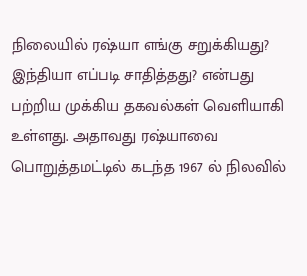நிலையில் ரஷ்யா எங்கு சறுக்கியது? இந்தியா எப்படி சாதித்தது? என்பது பற்றிய முக்கிய தகவல்கள் வெளியாகி உள்ளது. அதாவது ரஷ்யாவை பொறுத்தமட்டில் கடந்த 1967 ல் நிலவில்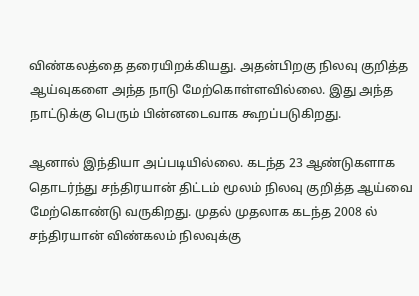விண்கலத்தை தரையிறக்கியது. அதன்பிறகு நிலவு குறித்த ஆய்வுகளை அந்த நாடு மேற்கொள்ளவில்லை. இது அந்த நாட்டுக்கு பெரும் பின்னடைவாக கூறப்படுகிறது.

ஆனால் இந்தியா அப்படியில்லை. கடந்த 23 ஆண்டுகளாக தொடர்ந்து சந்திரயான் திட்டம் மூலம் நிலவு குறித்த ஆய்வை மேற்கொண்டு வருகிறது. முதல் முதலாக கடந்த 2008 ல் சந்திரயான் விண்கலம் நிலவுக்கு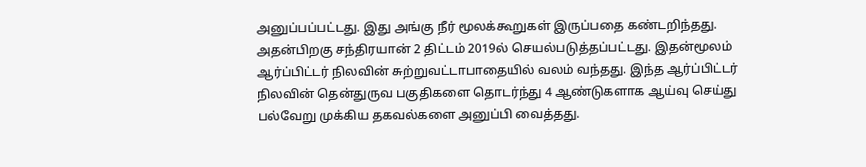அனுப்பப்பட்டது. இது அங்கு நீர் மூலக்கூறுகள் இருப்பதை கண்டறிந்தது. அதன்பிறகு சந்திரயான் 2 திட்டம் 2019ல் செயல்படுத்தப்பட்டது. இதன்மூலம் ஆர்ப்பிட்டர் நிலவின் சுற்றுவட்டாபாதையில் வலம் வந்தது. இந்த ஆர்ப்பிட்டர் நிலவின் தென்துருவ பகுதிகளை தொடர்ந்து 4 ஆண்டுகளாக ஆய்வு செய்து பல்வேறு முக்கிய தகவல்களை அனுப்பி வைத்தது.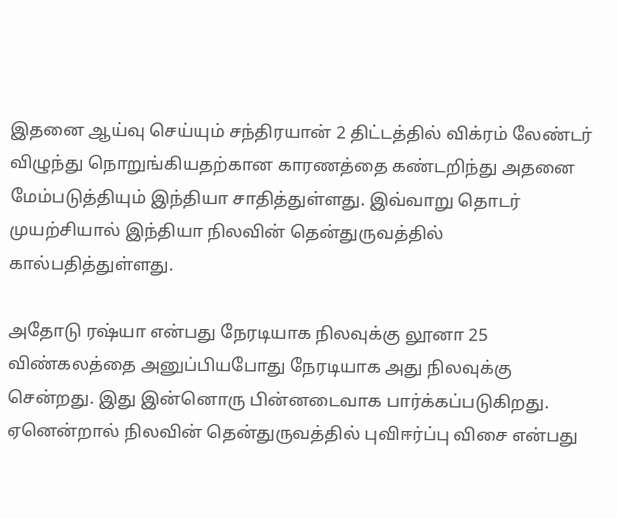இதனை ஆய்வு செய்யும் சந்திரயான் 2 திட்டத்தில் விக்ரம் லேண்டர் விழுந்து நொறுங்கியதற்கான காரணத்தை கண்டறிந்து அதனை மேம்படுத்தியும் இந்தியா சாதித்துள்ளது. இவ்வாறு தொடர் முயற்சியால் இந்தியா நிலவின் தென்துருவத்தில் கால்பதித்துள்ளது.

அதோடு ரஷ்யா என்பது நேரடியாக நிலவுக்கு லூனா 25 விண்கலத்தை அனுப்பியபோது நேரடியாக அது நிலவுக்கு சென்றது. இது இன்னொரு பின்னடைவாக பார்க்கப்படுகிறது. ஏனென்றால் நிலவின் தென்துருவத்தில் புவிஈர்ப்பு விசை என்பது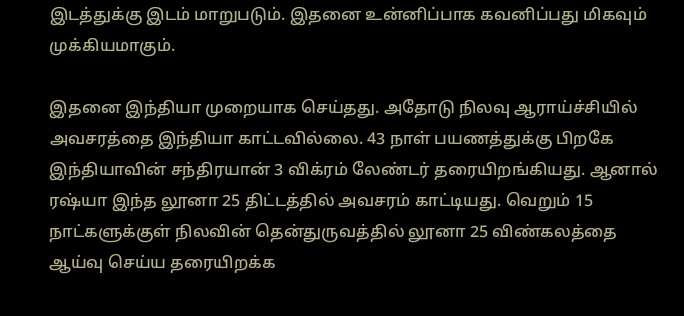இடத்துக்கு இடம் மாறுபடும். இதனை உன்னிப்பாக கவனிப்பது மிகவும் முக்கியமாகும்.

இதனை இந்தியா முறையாக செய்தது. அதோடு நிலவு ஆராய்ச்சியில் அவசரத்தை இந்தியா காட்டவில்லை. 43 நாள் பயணத்துக்கு பிறகே இந்தியாவின் சந்திரயான் 3 விக்ரம் லேண்டர் தரையிறங்கியது. ஆனால் ரஷ்யா இந்த லூனா 25 திட்டத்தில் அவசரம் காட்டியது. வெறும் 15 நாட்களுக்குள் நிலவின் தென்துருவத்தில் லூனா 25 விண்கலத்தை ஆய்வு செய்ய தரையிறக்க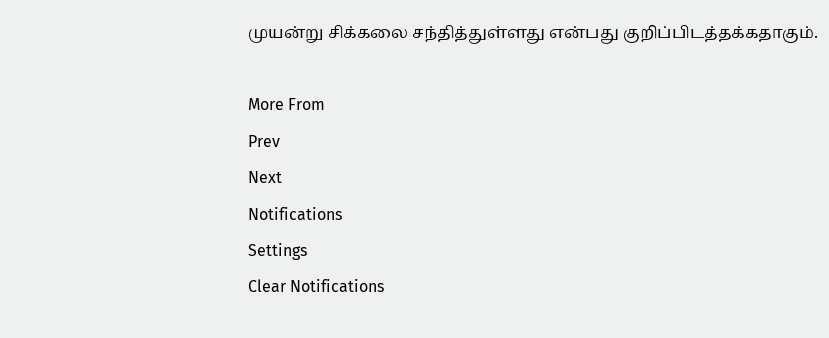முயன்று சிக்கலை சந்தித்துள்ளது என்பது குறிப்பிடத்தக்கதாகும்.

More From
Prev
Next
Notifications
Settings
Clear Notifications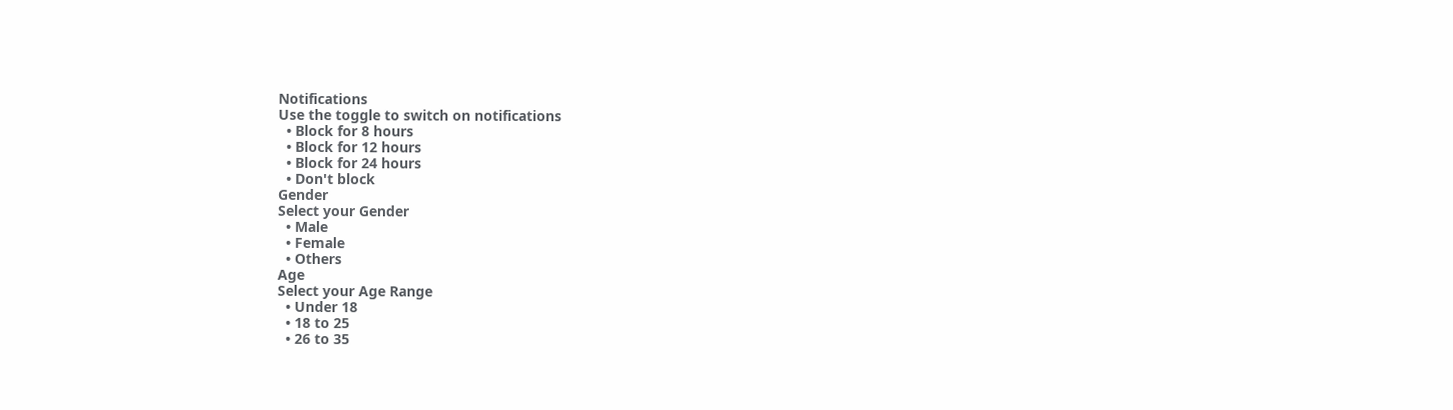Notifications
Use the toggle to switch on notifications
  • Block for 8 hours
  • Block for 12 hours
  • Block for 24 hours
  • Don't block
Gender
Select your Gender
  • Male
  • Female
  • Others
Age
Select your Age Range
  • Under 18
  • 18 to 25
  • 26 to 35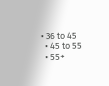• 36 to 45
  • 45 to 55
  • 55+